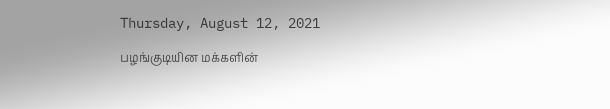Thursday, August 12, 2021

பழங்குடியின மக்களின்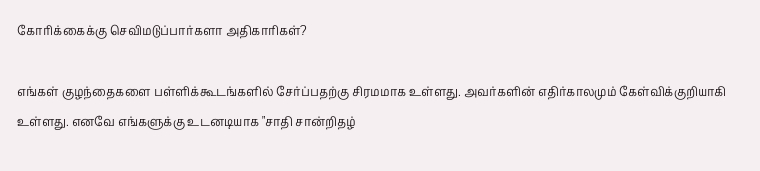கோரிக்கைக்கு செவிமடுப்பார்களா அதிகாரிகள்?

எங்கள் குழந்தைகளை பள்ளிக்கூடங்களில் சேர்ப்பதற்கு சிரமமாக உள்ளது. அவர்களின் எதிர்காலமும் கேள்விக்குறியாகி உள்ளது. எனவே எங்களுக்கு உடனடியாக "சாதி சான்றிதழ்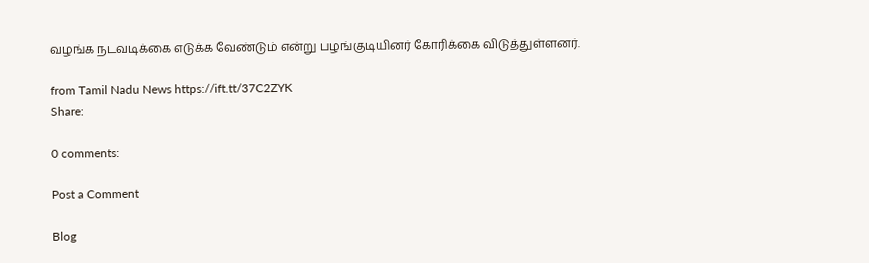வழங்க நடவடிக்கை எடுக்க வேண்டும் என்று பழங்குடியினர் கோரிக்கை விடுத்துள்ளனர்.

from Tamil Nadu News https://ift.tt/37C2ZYK
Share:

0 comments:

Post a Comment

Blog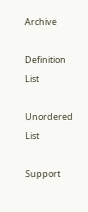Archive

Definition List

Unordered List

Support